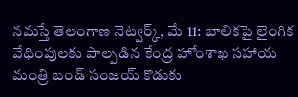నమస్తే తెలంగాణ నెట్వర్క్, మే 11: బాలికపై లైంగిక వేధింపులకు పాల్పడిన కేంద్ర హోంశాఖ సహాయ మంత్రి బండ్ సంజయ్ కొడుకు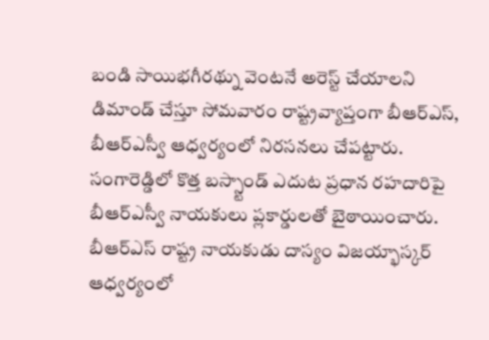బండి సాయిభగీరథ్ను వెంటనే అరెస్ట్ చేయాలని డిమాండ్ చేస్తూ సోమవారం రాష్ట్రవ్యాప్తంగా బీఆర్ఎస్, బీఆర్ఎస్వీ ఆధ్వర్యంలో నిరసనలు చేపట్టారు. సంగారెడ్డిలో కొత్త బస్స్టాండ్ ఎదుట ప్రధాన రహదారిపై బీఆర్ఎస్వీ నాయకులు ప్లకార్డులతో బైఠాయించారు. బీఆర్ఎస్ రాష్ట్ర నాయకుడు దాస్యం విజయ్భాస్కర్ ఆధ్వర్యంలో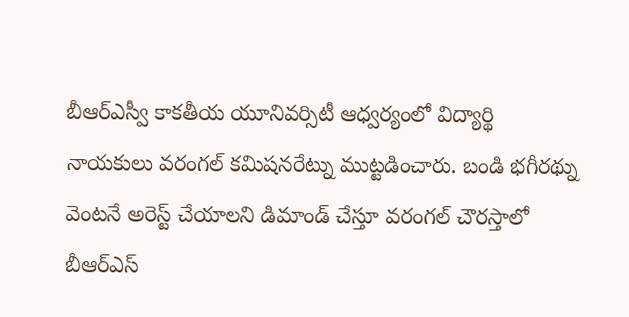బీఆర్ఎస్వీ కాకతీయ యూనివర్సిటీ ఆధ్వర్యంలో విద్యార్థి నాయకులు వరంగల్ కమిషనరేట్ను ముట్టడించారు. బండి భగీరథ్ను వెంటనే అరెస్ట్ చేయాలని డిమాండ్ చేస్తూ వరంగల్ చౌరస్తాలో బీఆర్ఎస్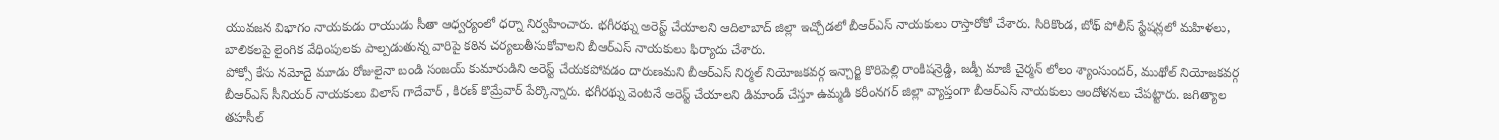యువజన విభాగం నాయకుడు రాయుడు సీతా ఆధ్వర్యంలో ధర్నా నిర్వహించారు. భగీరథ్ను అరెస్ట్ చేయాలని ఆదిలాబాద్ జిల్లా ఇచ్చోడలో బీఆర్ఎస్ నాయకులు రాస్తారోకో చేశారు. సిరికొండ, బోథ్ పోలీస్ స్టేషన్లలో మహిళలు, బాలికలపై లైంగిక వేధింపులకు పాల్పడుతున్న వారిపై కఠిన చర్యలుతీసుకోవాలని బీఆర్ఎస్ నాయకులు ఫిర్యాదు చేశారు.
పోక్సో కేసు నమోదై మూడు రోజులైనా బండి సంజయ్ కుమారుడిని అరెస్ట్ చేయకపోవడం దారుణమని బీఆర్ఎస్ నిర్మల్ నియోజకవర్గ ఇన్చార్జి కొరిపెల్లి రాంకిషన్రెడ్డి, జడ్పీ మాజీ చైర్మన్ లోలం శ్యాంసుందర్, ముథోల్ నియోజకవర్గ బీఆర్ఎస్ సీనియర్ నాయకులు విలాస్ గాదేవార్ , కిరణ్ కొమ్రేవార్ పేర్కొన్నారు. భగీరథ్ను వెంటనే అరెస్ట్ చేయాలని డిమాండ్ చేస్తూ ఉమ్మడి కరీంనగర్ జిల్లా వ్యాప్తంగా బీఆర్ఎస్ నాయకులు ఆందోళనలు చేపట్టారు. జగిత్యాల తహసీల్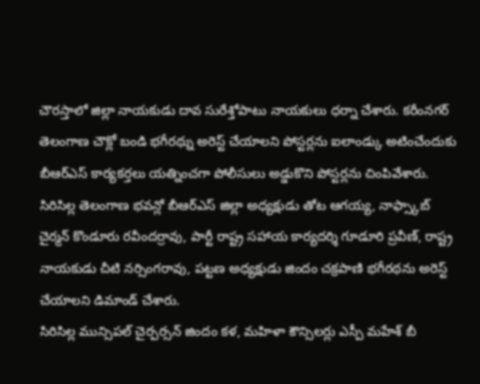చౌరస్తాలో జిల్లా నాయకుడు దావ సురేశ్తోపాటు నాయకులు ధర్నా చేశారు. కరీంనగర్ తెలంగాణ చౌక్లో బండి భగీరథ్ను అరెస్ట్ చేయాలని పోస్టర్లను ఐలాండ్కు అటించేందుకు బీఆర్ఎస్ కార్యకర్తలు యత్నించగా పోలీసులు అడ్డుకొని పోస్టర్లను చింపివేశారు. సిరిసిల్ల తెలంగాణ భవన్లో బీఆర్ఎస్ జిల్లా అధ్యక్షుడు తోట ఆగయ్య, నాఫ్స్కాబ్ చైర్మన్ కొండూరు రవీందర్రావు, పార్టీ రాష్ట్ర సహాయ కార్యదర్శి గూడూరి ప్రవీణ్, రాష్ట్ర నాయకుడు చీటి నర్సింగరావు, పట్టణ అధ్యక్షుడు జిందం చక్రపాణి భగీరథను అరెస్ట్ చేయాలని డిమాండ్ చేశారు.
సిరిసిల్ల మున్సిపల్ చైర్పర్సన్ జిందం కళ, మహిళా కౌన్సిలర్లు ఎస్పీ మహేశ్ బీ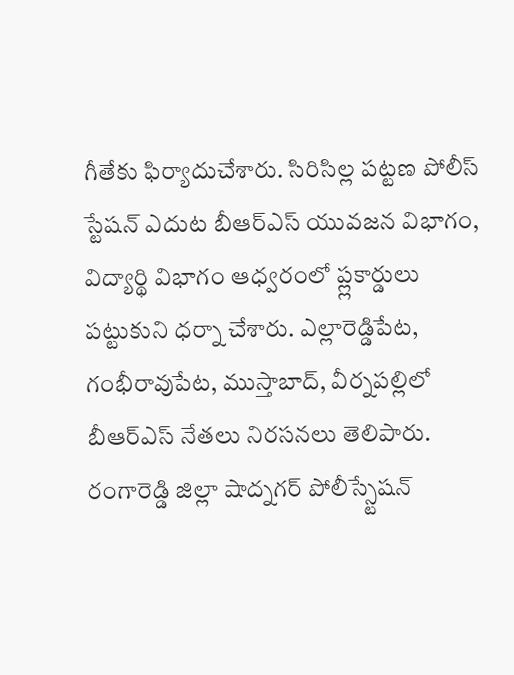గీతేకు ఫిర్యాదుచేశారు. సిరిసిల్ల పట్టణ పోలీస్ స్టేషన్ ఎదుట బీఆర్ఎస్ యువజన విభాగం, విద్యార్థి విభాగం ఆధ్వరంలో ప్ల్లకార్డులు పట్టుకుని ధర్నా చేశారు. ఎల్లారెడ్డిపేట, గంభీరావుపేట, ముస్తాబాద్, వీర్నపల్లిలో బీఆర్ఎస్ నేతలు నిరసనలు తెలిపారు. రంగారెడ్డి జిల్లా షాద్నగర్ పోలీస్స్టేషన్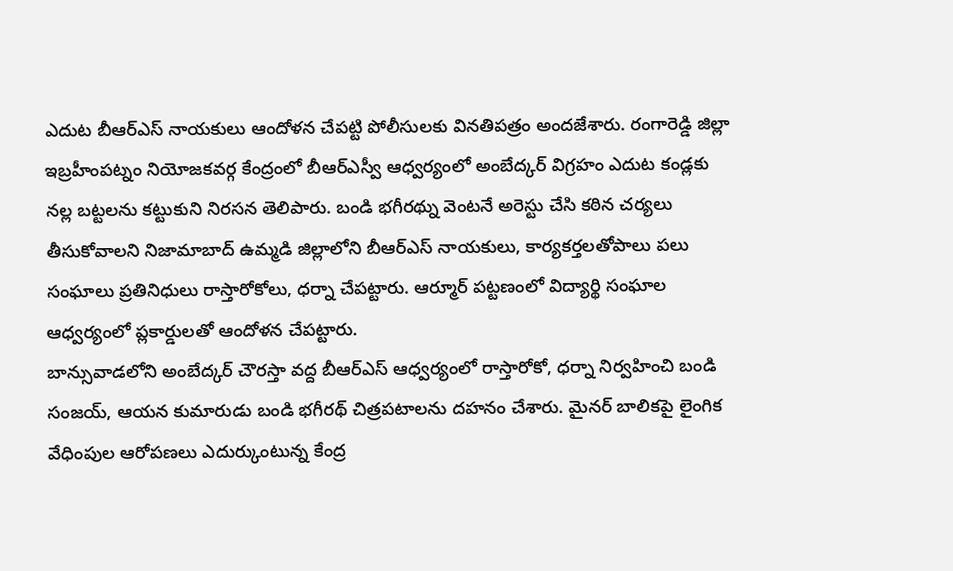ఎదుట బీఆర్ఎస్ నాయకులు ఆందోళన చేపట్టి పోలీసులకు వినతిపత్రం అందజేశారు. రంగారెడ్డి జిల్లా ఇబ్రహీంపట్నం నియోజకవర్గ కేంద్రంలో బీఆర్ఎస్వీ ఆధ్వర్యంలో అంబేద్కర్ విగ్రహం ఎదుట కండ్లకు నల్ల బట్టలను కట్టుకుని నిరసన తెలిపారు. బండి భగీరథ్ను వెంటనే అరెస్టు చేసి కఠిన చర్యలు తీసుకోవాలని నిజామాబాద్ ఉమ్మడి జిల్లాలోని బీఆర్ఎస్ నాయకులు, కార్యకర్తలతోపాలు పలు సంఘాలు ప్రతినిధులు రాస్తారోకోలు, ధర్నా చేపట్టారు. ఆర్మూర్ పట్టణంలో విద్యార్థి సంఘాల ఆధ్వర్యంలో ప్లకార్డులతో ఆందోళన చేపట్టారు.
బాన్సువాడలోని అంబేద్కర్ చౌరస్తా వద్ద బీఆర్ఎస్ ఆధ్వర్యంలో రాస్తారోకో, ధర్నా నిర్వహించి బండి సంజయ్, ఆయన కుమారుడు బండి భగీరథ్ చిత్రపటాలను దహనం చేశారు. మైనర్ బాలికపై లైంగిక వేధింపుల ఆరోపణలు ఎదుర్కుంటున్న కేంద్ర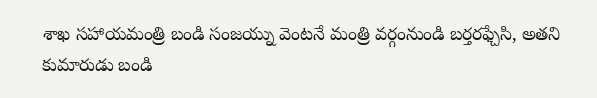శాఖ సహాయమంత్రి బండి సంజయ్ను వెంటనే మంత్రి వర్గంనుండి బర్తరఫ్చేసి, అతని కుమారుడు బండి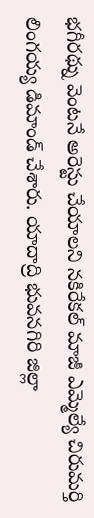భగీరథ్ను వెంటనే అరెస్టు చేయాలని నకిరేకల్ మాజీ ఎమ్మెల్యే చిరుమర్తి లింగయ్య డిమాండ్ చేశారు. యాదాద్రి భువనగిరి జిల్లా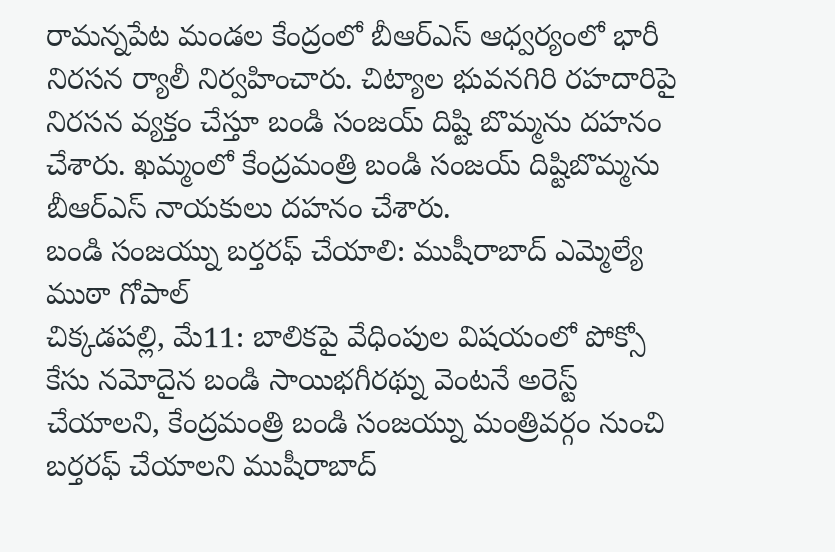రామన్నపేట మండల కేంద్రంలో బీఆర్ఎస్ ఆధ్వర్యంలో భారీ నిరసన ర్యాలీ నిర్వహించారు. చిట్యాల భువనగిరి రహదారిపై నిరసన వ్యక్తం చేస్తూ బండి సంజయ్ దిష్టి బొమ్మను దహనం చేశారు. ఖమ్మంలో కేంద్రమంత్రి బండి సంజయ్ దిష్టిబొమ్మను బీఆర్ఎస్ నాయకులు దహనం చేశారు.
బండి సంజయ్ను బర్తరఫ్ చేయాలి: ముషీరాబాద్ ఎమ్మెల్యే ముఠా గోపాల్
చిక్కడపల్లి, మే11: బాలికపై వేధింపుల విషయంలో పోక్సో కేసు నమోదైన బండి సాయిభగీరథ్ను వెంటనే అరెస్ట్ చేయాలని, కేంద్రమంత్రి బండి సంజయ్ను మంత్రివర్గం నుంచి బర్తరఫ్ చేయాలని ముషీరాబాద్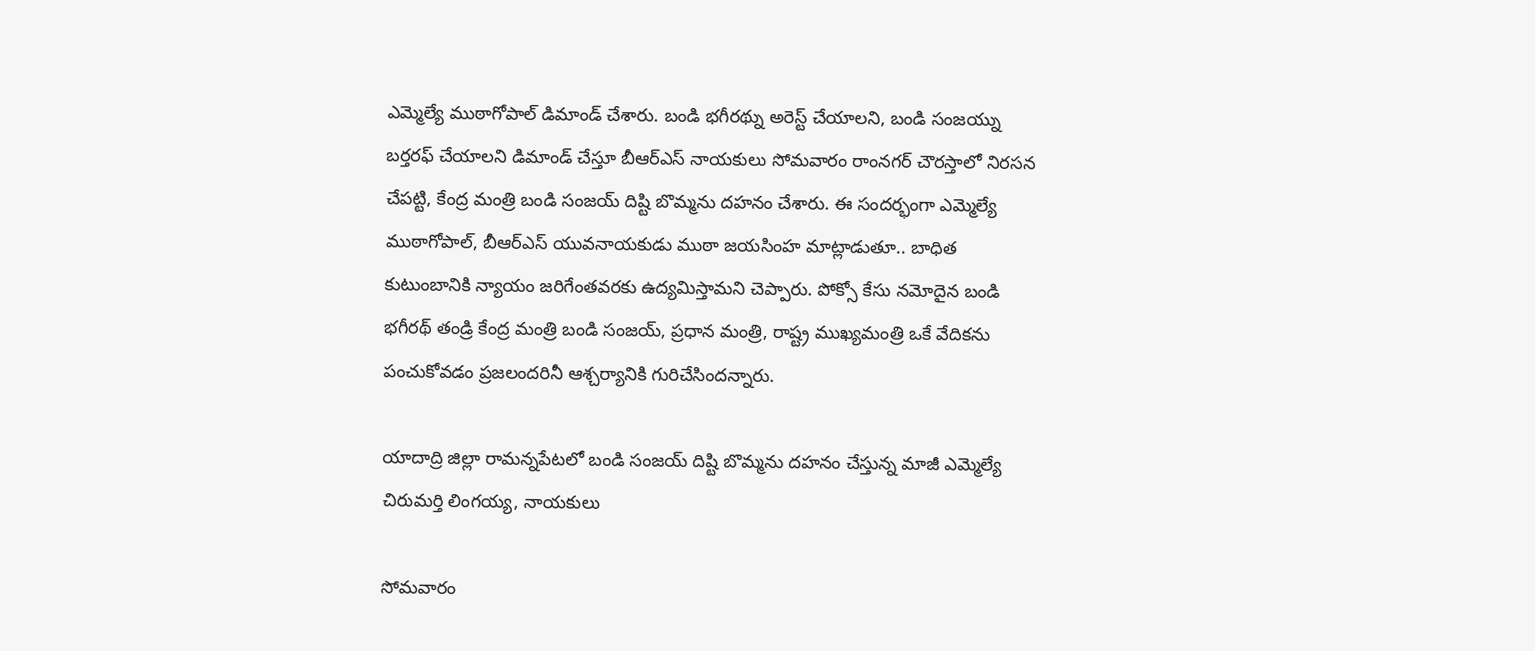ఎమ్మెల్యే ముఠాగోపాల్ డిమాండ్ చేశారు. బండి భగీరథ్ను అరెస్ట్ చేయాలని, బండి సంజయ్ను బర్తరఫ్ చేయాలని డిమాండ్ చేస్తూ బీఆర్ఎస్ నాయకులు సోమవారం రాంనగర్ చౌరస్తాలో నిరసన చేపట్టి, కేంద్ర మంత్రి బండి సంజయ్ దిష్టి బొమ్మను దహనం చేశారు. ఈ సందర్భంగా ఎమ్మెల్యే ముఠాగోపాల్, బీఆర్ఎస్ యువనాయకుడు ముఠా జయసింహ మాట్లాడుతూ.. బాధిత కుటుంబానికి న్యాయం జరిగేంతవరకు ఉద్యమిస్తామని చెప్పారు. పోక్సో కేసు నమోదైన బండి భగీరథ్ తండ్రి కేంద్ర మంత్రి బండి సంజయ్, ప్రధాన మంత్రి, రాష్ట్ర ముఖ్యమంత్రి ఒకే వేదికను పంచుకోవడం ప్రజలందరినీ ఆశ్చర్యానికి గురిచేసిందన్నారు.

యాదాద్రి జిల్లా రామన్నపేటలో బండి సంజయ్ దిష్టి బొమ్మను దహనం చేస్తున్న మాజీ ఎమ్మెల్యే చిరుమర్తి లింగయ్య, నాయకులు

సోమవారం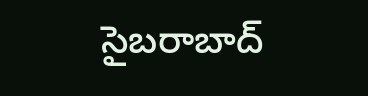సైబరాబాద్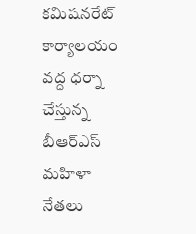కమిషనరేట్ కార్యాలయం వద్ద ధర్నా చేస్తున్న బీఆర్ఎస్ మహిళా నేతలు